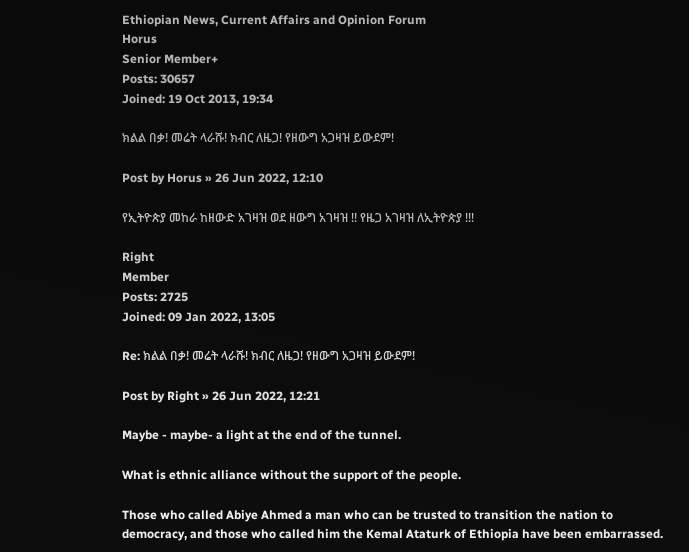Ethiopian News, Current Affairs and Opinion Forum
Horus
Senior Member+
Posts: 30657
Joined: 19 Oct 2013, 19:34

ክልል በቃ! መሬት ላራሹ! ክብር ለዜጋ! የዘውግ አጋዛዝ ይውደም!

Post by Horus » 26 Jun 2022, 12:10

የኢትዮጵያ መከራ ከዘውድ አገዛዝ ወደ ዘውግ አገዛዝ !! የዜጋ አገዛዝ ለኢትዮጵያ !!!

Right
Member
Posts: 2725
Joined: 09 Jan 2022, 13:05

Re: ክልል በቃ! መሬት ላራሹ! ክብር ለዜጋ! የዘውግ አጋዛዝ ይውደም!

Post by Right » 26 Jun 2022, 12:21

Maybe - maybe- a light at the end of the tunnel.

What is ethnic alliance without the support of the people.

Those who called Abiye Ahmed a man who can be trusted to transition the nation to democracy, and those who called him the Kemal Ataturk of Ethiopia have been embarrassed.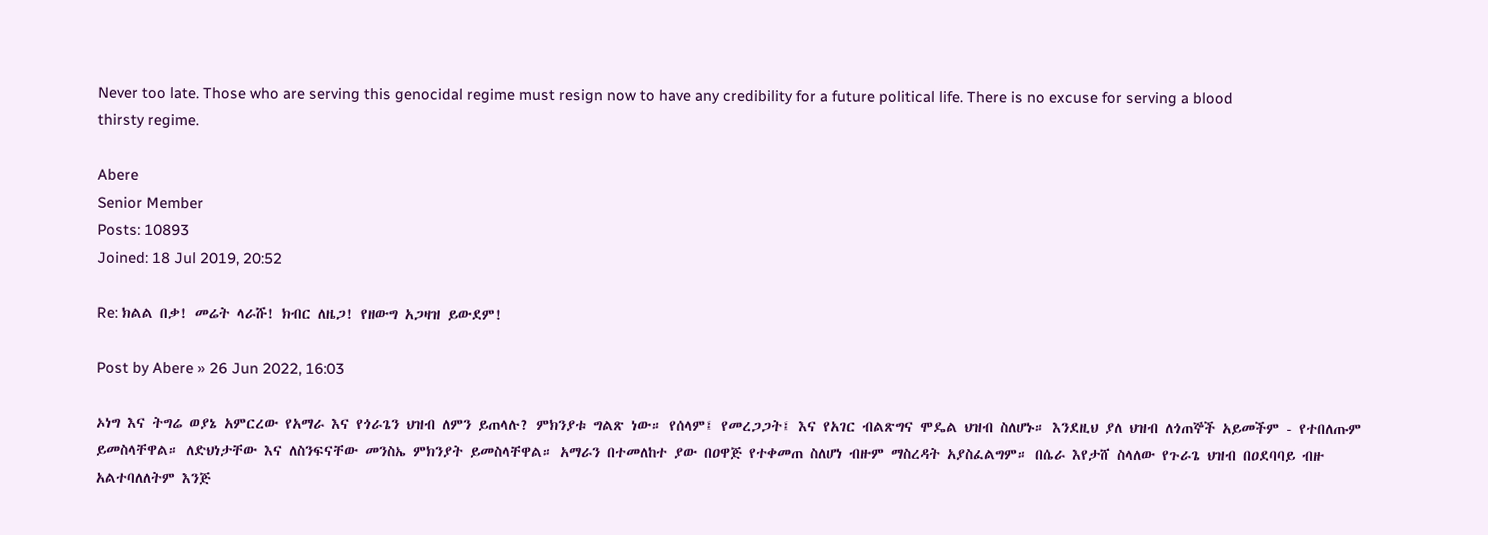Never too late. Those who are serving this genocidal regime must resign now to have any credibility for a future political life. There is no excuse for serving a blood thirsty regime.

Abere
Senior Member
Posts: 10893
Joined: 18 Jul 2019, 20:52

Re: ክልል በቃ! መሬት ላራሹ! ክብር ለዜጋ! የዘውግ አጋዛዝ ይውደም!

Post by Abere » 26 Jun 2022, 16:03

ኦነግ እና ትግሬ ወያኔ አምርረው የአማራ እና የጎራጌን ህዝብ ለምን ይጠላሉ? ምክንያቱ ግልጽ ነው። የሰላም፤ የመረጋጋት፤ እና የአገር ብልጽግና ሞዴል ህዝብ ስለሆኑ። እንደዚህ ያለ ህዝብ ለጎጠኞች አይመችም - የተበለጡም ይመስላቸዋል። ለድህነታቸው እና ለስንፍናቸው መንስኤ ምክንያት ይመስላቸዋል። አማራን በተመለከተ ያው በዐዋጅ የተቀመጠ ስለሆነ ብዙም ማስረዳት አያስፈልግም። በሴራ እየታሸ ስላለው የጉራጌ ህዝብ በዐደባባይ ብዙ አልተባለለትም እንጅ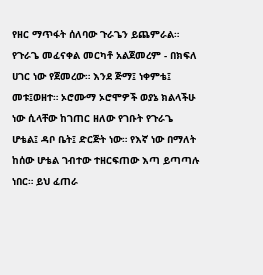የዘር ማጥፋት ሰለባው ጉራጌን ይጨምራል። የጉራጌ መፈናቀል መርካቶ አልጀመረም - በክፍለ ሀገር ነው የጀመረው። እንደ ጅማ፤ ነቀምቴ፤ መቱ፤ወዘተ። ኦሮሙማ ኦሮሞዎች ወያኔ ክልላችሁ ነው ሲላቸው ከገጠር ዘለው የገቡት የጉራጌ ሆቴል፤ ዳቦ ቤት፤ ድርጅት ነው። የእኛ ነው በማለት ከሰው ሆቴል ገብተው ተዘርፍጠው እጣ ይጣጣሉ ነበር። ይህ ፈጠራ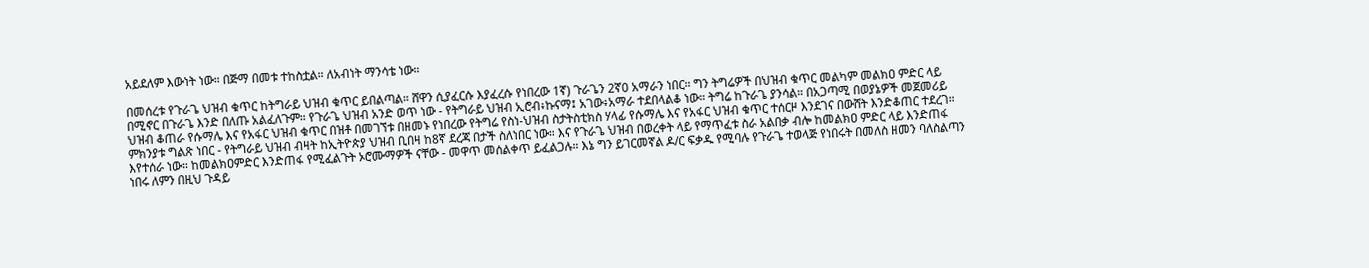አይደለም እውነት ነው። በጅማ በመቱ ተከስቷል። ለአብነት ማንሳቴ ነው።

በመሰረቱ የጉራጌ ህዝብ ቁጥር ከትግራይ ህዝብ ቁጥር ይበልጣል። ሸዋን ሲያፈርሱ እያፈረሱ የነበረው 1ኛ) ጉራጌን 2ኛ0 አማራን ነበር። ግን ትግሬዎች በህዝብ ቁጥር መልካም መልክዐ ምድር ላይ በሚኖር በጉራጌ እንድ በለጡ አልፈለጉም። የጉራጌ ህዝብ አንድ ወጥ ነው - የትግራይ ህዝብ ኢሮብ፥ኩናማ፤ አገው፥አማራ ተደበላልቆ ነው። ትግሬ ከጉራጌ ያንሳል። በአጋጣሚ በወያኔዎች መጀመሪይ ህዝብ ቆጠራ የሱማሌ እና የአፋር ህዝብ ቁጥር በዝቶ በመገኘቱ በዘመኑ የነበረው የትግሬ የስነ-ህዝብ ስታትስቲክስ ሃላፊ የሱማሌ እና የአፋር ህዝብ ቁጥር ተሰርዞ እንደገና በውሸት እንድቆጠር ተደረገ። ምክንያቱ ግልጽ ነበር - የትግራይ ህዝብ ብዛት ከኢትዮጵያ ህዝብ ቢበዛ ከ8ኛ ደረጃ በታች ስለነበር ነው። እና የጉራጌ ህዝብ በወረቀት ላይ የማጥፈቱ ስራ አልበቃ ብሎ ከመልክዐ ምድር ላይ እንድጠፋ እየተሰራ ነው። ከመልክዐምድር እንድጠፋ የሚፈልጉት ኦሮሙማዎች ናቸው - መዋጥ መሰልቀጥ ይፈልጋሉ። እኔ ግን ይገርመኛል ዶ/ር ፍቃዱ የሚባሉ የጉራጌ ተወላጅ የነበሩት በመለስ ዘመን ባለስልጣን ነበሩ ለምን በዚህ ጉዳይ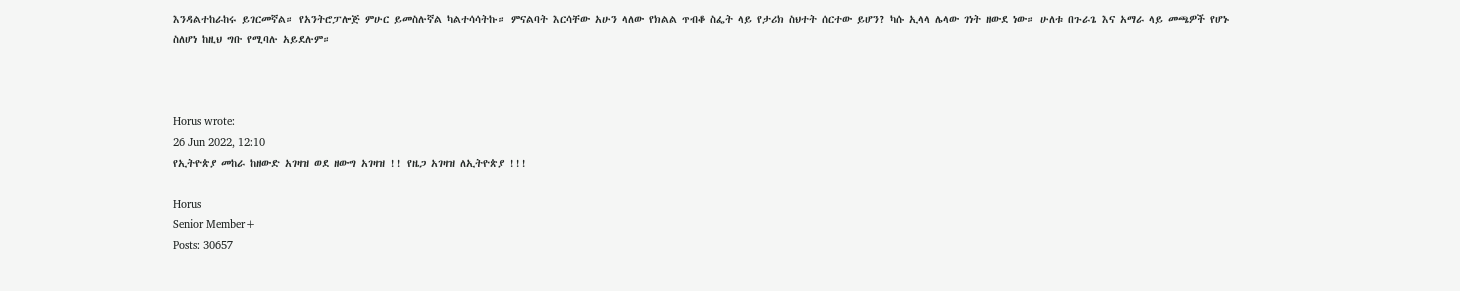እንዳልተከራከሩ ይገርመኛል። የአንትሮፓሎጅ ምሁር ይመስሉኛል ካልተሳሳትኩ። ምናልባት እርሳቸው አሁን ላለው የክልል ጥብቆ ስፌት ላይ የታሪክ ስህተት ሰርተው ይሆን? ካሱ ኢላላ ሌላው ገነት ዘውደ ነው። ሁለቱ በጉራጌ እና አማራ ላይ መጫዎች የሆኑ ስለሆነ ከዚህ ግቡ የሚባሉ አይደሉም።



Horus wrote:
26 Jun 2022, 12:10
የኢትዮጵያ መከራ ከዘውድ አገዛዝ ወደ ዘውግ አገዛዝ !! የዜጋ አገዛዝ ለኢትዮጵያ !!!

Horus
Senior Member+
Posts: 30657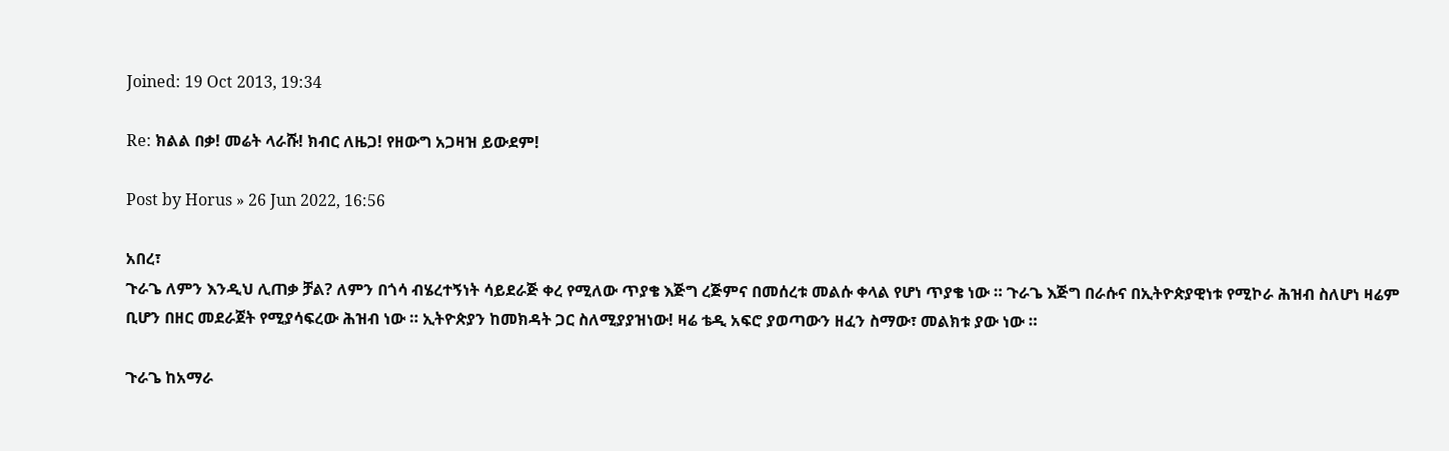Joined: 19 Oct 2013, 19:34

Re: ክልል በቃ! መሬት ላራሹ! ክብር ለዜጋ! የዘውግ አጋዛዝ ይውደም!

Post by Horus » 26 Jun 2022, 16:56

አበረ፣
ጉራጌ ለምን እንዲህ ሊጠቃ ቻል? ለምን በጎሳ ብሄረተኝነት ሳይደራጅ ቀረ የሚለው ጥያቄ እጅግ ረጅምና በመሰረቱ መልሱ ቀላል የሆነ ጥያቄ ነው ። ጉራጌ እጅግ በራሱና በኢትዮጵያዊነቱ የሚኮራ ሕዝብ ስለሆነ ዛሬም ቢሆን በዘር መደራጀት የሚያሳፍረው ሕዝብ ነው ። ኢትዮጵያን ከመክዳት ጋር ስለሚያያዝነው! ዛሬ ቴዲ አፍሮ ያወጣውን ዘፈን ስማው፣ መልክቱ ያው ነው ።

ጉራጌ ከአማራ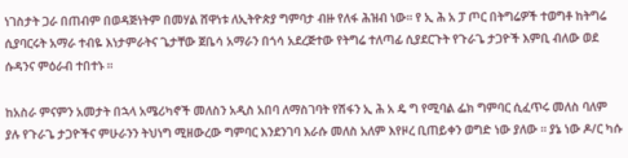ነገስታት ጋራ በጠብም በወዳጅነትም በመሃል ሸዋነቱ ለኢትዮጵያ ግምባታ ብዙ የለፋ ሕዝብ ነው። የ ኢ ሕ አ ፓ ጦር በትግሬዎች ተወግቶ ከትግሬ ሲያባርሩት አማራ ተብዬ እነታምራትና ጌታቸው ጀቤሳ አማራን በጎሳ አደረጅተው የትግሬ ተለጣፊ ሲያደርጉት የጉራጌ ታጋዮች እምቢ ብለው ወደ ሱዳንና ምዕራብ ተበተኑ ።

ከአስራ ምናምን አመታት በኋላ አሜሪካኖች መለስን አዲስ አበባ ለማስገባት የሽፋን ኢ ሕ አ ዴ ግ የሚባል ፌክ ግምባር ሲፈጥሩ መለስ ባለም ያሉ የጉራጌ ታጋዮችና ምሁራንን ትህነግ ሚዘውረው ግምባር እንደንገባ እራሱ መለስ አለም እየዞረ ቢጠይቀን ወግድ ነው ያለው ። ያኔ ነው ዶ/ር ካሱ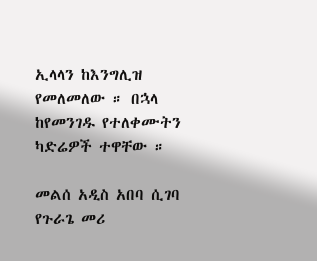ኢላላን ከእንግሊዝ የመለመለው ። በኋላ ከየመንገዱ የተለቀሙትን ካድሬዎች ተዋቸው ።

መልሰ አዲስ አበባ ሲገባ የጉራጌ መሪ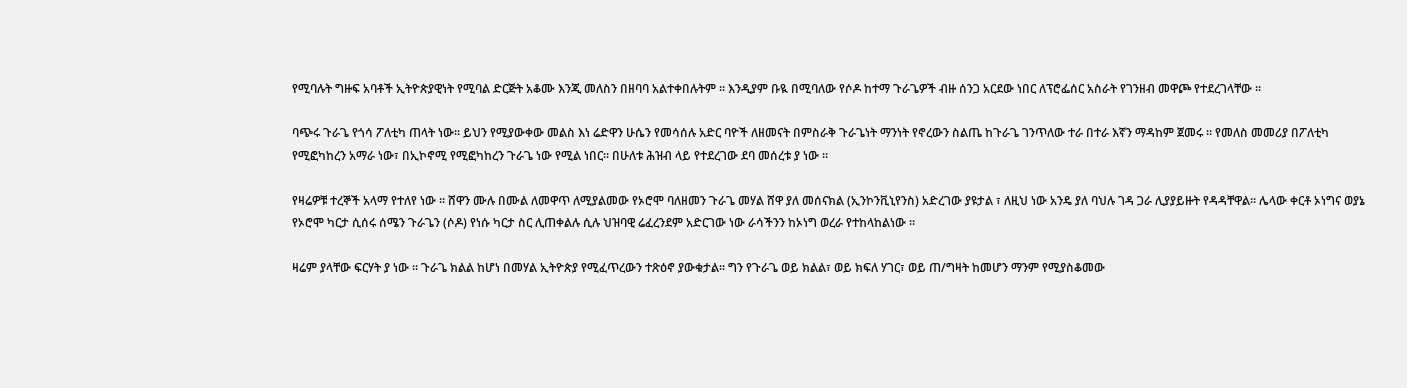የሚባሉት ግዙፍ አባቶች ኢትዮጵያዊነት የሚባል ድርጅት አቆሙ እንጂ መለስን በዘባባ አልተቀበሉትም ። እንዲያም ቡዪ በሚባለው የሶዶ ከተማ ጉራጌዎች ብዙ ሰንጋ አርደው ነበር ለፕሮፌሰር አስራት የገንዘብ መዋጮ የተደረገላቸው ።

ባጭሩ ጉራጌ የጎሳ ፖለቲካ ጠላት ነው። ይህን የሚያውቀው መልስ እነ ሬድዋን ሁሴን የመሳሰሉ አድር ባዮች ለዘመናት በምስራቅ ጉራጌነት ማንነት የኖረውን ስልጤ ከጉራጌ ገንጥለው ተራ በተራ እኛን ማዳከም ጀመሩ ። የመለስ መመሪያ በፖለቲካ የሚፎካከረን አማራ ነው፣ በኢኮኖሚ የሚፎካከረን ጉራጌ ነው የሚል ነበር። በሁለቱ ሕዝብ ላይ የተደረገው ደባ መሰረቱ ያ ነው ።

የዛሬዎቹ ተረኞች አላማ የተለየ ነው ። ሸዋን ሙሉ በሙል ለመዋጥ ለሚያልመው የኦሮሞ ባለዘመን ጉራጌ መሃል ሸዋ ያለ መሰናክል (ኢንኮንቪኒየንስ) አድረገው ያዩታል ፣ ለዚህ ነው አንዴ ያለ ባህሉ ገዳ ጋራ ሊያያይዙት የዳዳቸዋል። ሌላው ቀርቶ ኦነግና ወያኔ የኦሮሞ ካርታ ሲሰሩ ሰሜን ጉራጌን (ሶዶ) የነሱ ካርታ ስር ሊጠቀልሉ ሲሉ ህዝባዊ ሬፈረንደም አድርገው ነው ራሳችንን ከኦነግ ወረራ የተከላከልነው ።

ዛሬም ያላቸው ፍርሃት ያ ነው ። ጉራጌ ክልል ከሆነ በመሃል ኢትዮጵያ የሚፈጥረውን ተጽዕኖ ያውቁታል። ግን የጉራጌ ወይ ክልል፣ ወይ ክፍለ ሃገር፣ ወይ ጠ/ግዛት ከመሆን ማንም የሚያስቆመው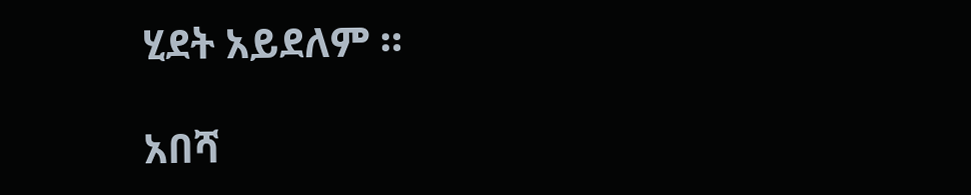ሂደት አይደለም ።

አበሻ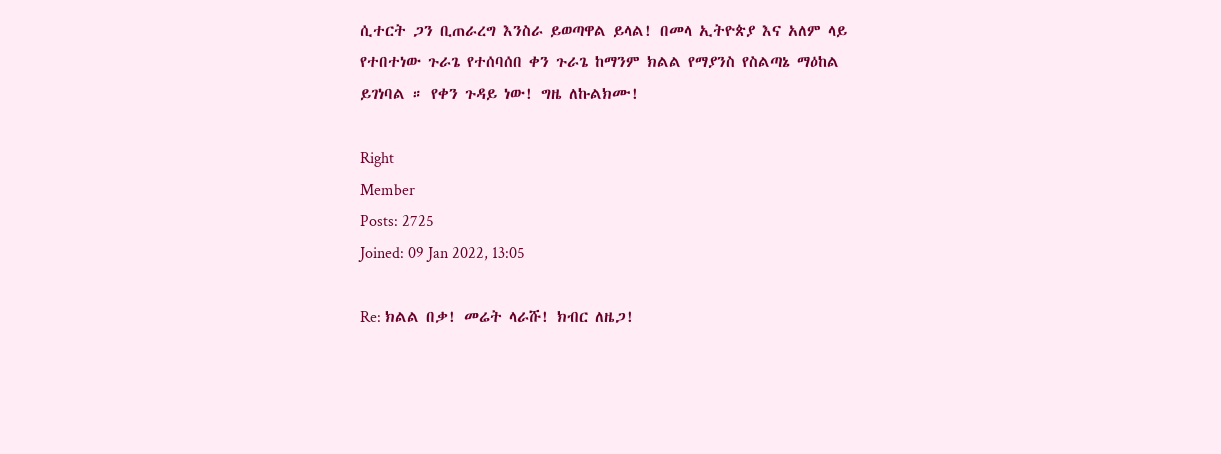ሲተርት ጋን ቢጠራረግ እንስራ ይወጣዋል ይላል! በመላ ኢትዮጵያ እና አለም ላይ የተበተነው ጉራጌ የተሰባሰበ ቀን ጉራጌ ከማንም ክልል የማያንስ የስልጣኔ ማዕከል ይገነባል ። የቀን ጉዳይ ነው! ግዜ ለኩልክሙ!

Right
Member
Posts: 2725
Joined: 09 Jan 2022, 13:05

Re: ክልል በቃ! መሬት ላራሹ! ክብር ለዜጋ!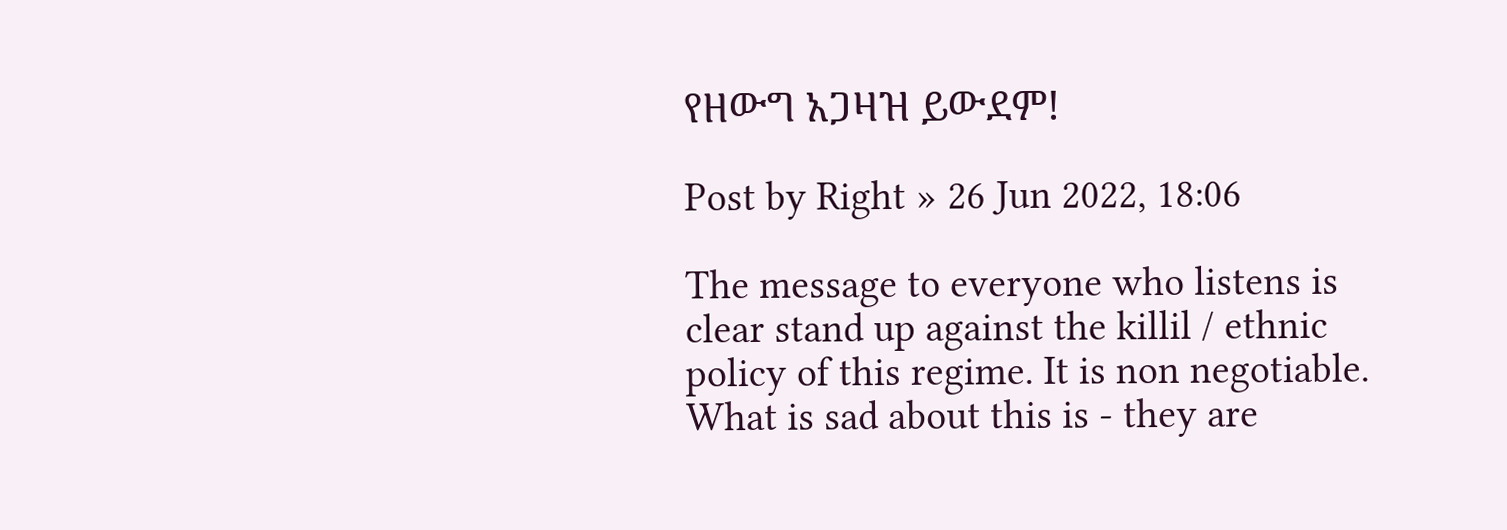የዘውግ አጋዛዝ ይውደም!

Post by Right » 26 Jun 2022, 18:06

The message to everyone who listens is clear stand up against the killil / ethnic policy of this regime. It is non negotiable.
What is sad about this is - they are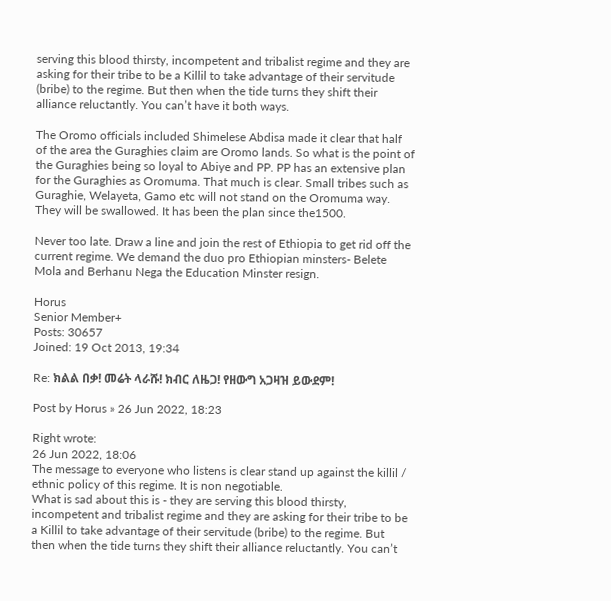serving this blood thirsty, incompetent and tribalist regime and they are asking for their tribe to be a Killil to take advantage of their servitude (bribe) to the regime. But then when the tide turns they shift their alliance reluctantly. You can’t have it both ways.

The Oromo officials included Shimelese Abdisa made it clear that half of the area the Guraghies claim are Oromo lands. So what is the point of the Guraghies being so loyal to Abiye and PP. PP has an extensive plan for the Guraghies as Oromuma. That much is clear. Small tribes such as Guraghie, Welayeta, Gamo etc will not stand on the Oromuma way. They will be swallowed. It has been the plan since the1500.

Never too late. Draw a line and join the rest of Ethiopia to get rid off the current regime. We demand the duo pro Ethiopian minsters- Belete Mola and Berhanu Nega the Education Minster resign.

Horus
Senior Member+
Posts: 30657
Joined: 19 Oct 2013, 19:34

Re: ክልል በቃ! መሬት ላራሹ! ክብር ለዜጋ! የዘውግ አጋዛዝ ይውደም!

Post by Horus » 26 Jun 2022, 18:23

Right wrote:
26 Jun 2022, 18:06
The message to everyone who listens is clear stand up against the killil / ethnic policy of this regime. It is non negotiable.
What is sad about this is - they are serving this blood thirsty, incompetent and tribalist regime and they are asking for their tribe to be a Killil to take advantage of their servitude (bribe) to the regime. But then when the tide turns they shift their alliance reluctantly. You can’t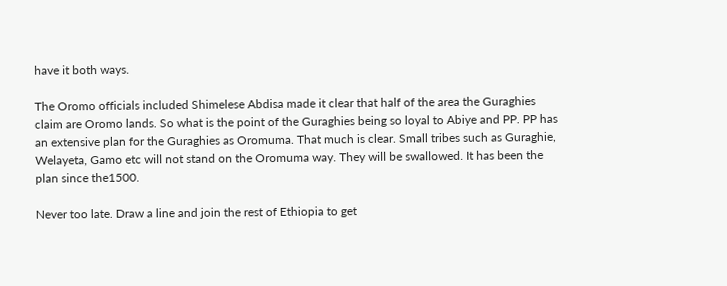have it both ways.

The Oromo officials included Shimelese Abdisa made it clear that half of the area the Guraghies claim are Oromo lands. So what is the point of the Guraghies being so loyal to Abiye and PP. PP has an extensive plan for the Guraghies as Oromuma. That much is clear. Small tribes such as Guraghie, Welayeta, Gamo etc will not stand on the Oromuma way. They will be swallowed. It has been the plan since the1500.

Never too late. Draw a line and join the rest of Ethiopia to get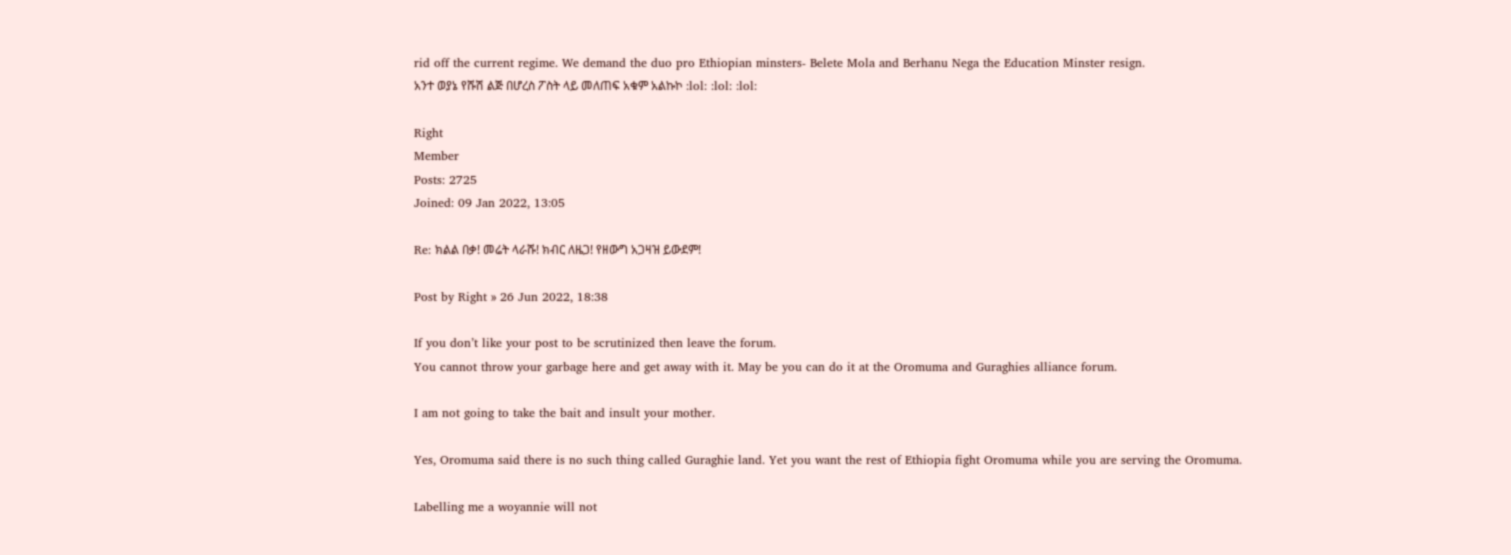rid off the current regime. We demand the duo pro Ethiopian minsters- Belete Mola and Berhanu Nega the Education Minster resign.
አንተ ወያኔ የሹሽ ልጅ በሆረስ ፖስት ላይ መለጠፍ አቁም አልኩኮ :lol: :lol: :lol:

Right
Member
Posts: 2725
Joined: 09 Jan 2022, 13:05

Re: ክልል በቃ! መሬት ላራሹ! ክብር ለዜጋ! የዘውግ አጋዛዝ ይውደም!

Post by Right » 26 Jun 2022, 18:38

If you don’t like your post to be scrutinized then leave the forum.
You cannot throw your garbage here and get away with it. May be you can do it at the Oromuma and Guraghies alliance forum.

I am not going to take the bait and insult your mother.

Yes, Oromuma said there is no such thing called Guraghie land. Yet you want the rest of Ethiopia fight Oromuma while you are serving the Oromuma.

Labelling me a woyannie will not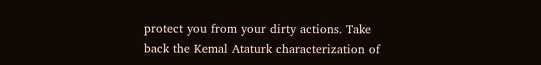protect you from your dirty actions. Take back the Kemal Ataturk characterization of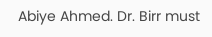Abiye Ahmed. Dr. Birr must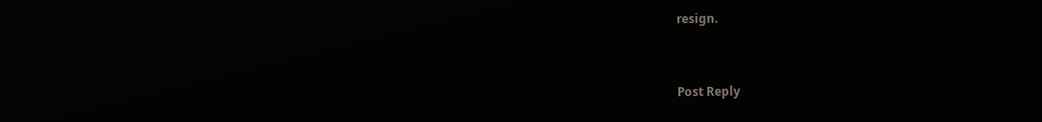resign.


Post Reply